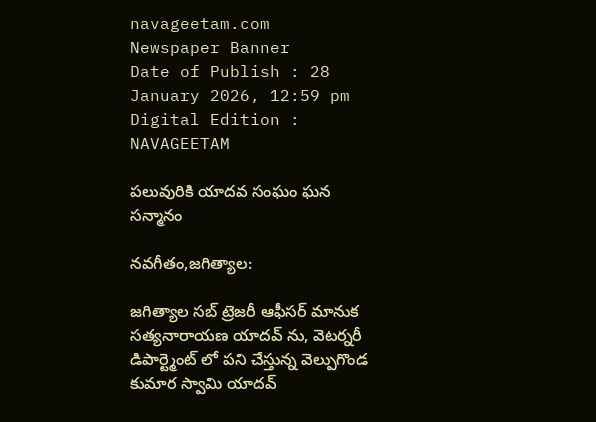navageetam.com
Newspaper Banner
Date of Publish : 28 January 2026, 12:59 pm Digital Edition : NAVAGEETAM

పలువురికి యాదవ సంఘం ఘన సన్మానం

నవగీతం,జగిత్యాల:

జగిత్యాల సబ్ ట్రెజరీ ఆఫీసర్ మానుక సత్యనారాయణ యాదవ్ ను, వెటర్నరీ డిపార్ట్మెంట్ లో పని చేస్తున్న వెల్పుగొండ కుమార స్వామి యాదవ్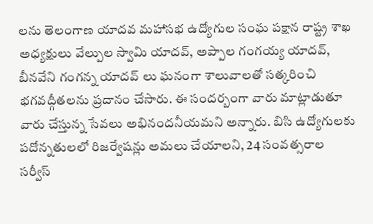లను తెలంగాణ యాదవ మహాసభ ఉద్యోగుల సంఘ పక్షాన రాష్ట్ర శాఖ అధ్యక్షులు వేల్పుల స్వామి యాదవ్, అప్పాల గంగయ్య యాదవ్, బీనవేని గంగన్న యాదవ్ లు ఘనంగా శాలువాలతో సత్కరించి భగవద్గీతలను ప్రదానం చేసారు. ఈ సందర్బంగా వారు మాట్లాడుతూ వారు చేస్తున్న సేవలు అభినందనీయమని అన్నారు. బిసి ఉద్యోగులకు పదోన్నతులలో రిజర్వేషన్లు అమలు చేయాలని, 24 సంవత్సరాల సర్వీస్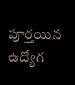పూర్తయిన ఉద్యోగ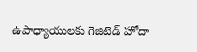ఉపాధ్యాయులకు గెజిటెడ్ హోదా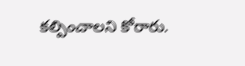కల్పించాలని కోరారు.